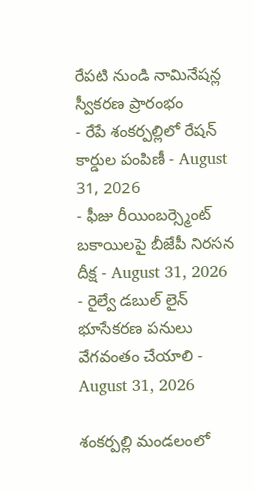రేపటి నుండి నామినేషన్ల స్వీకరణ ప్రారంభం
- రేపే శంకర్పల్లిలో రేషన్ కార్డుల పంపిణీ - August 31, 2026
- ఫీజు రీయింబర్స్మెంట్ బకాయిలపై బీజేపీ నిరసన దీక్ష - August 31, 2026
- రైల్వే డబుల్ లైన్ భూసేకరణ పనులు వేగవంతం చేయాలి - August 31, 2026

శంకర్పల్లి మండలంలో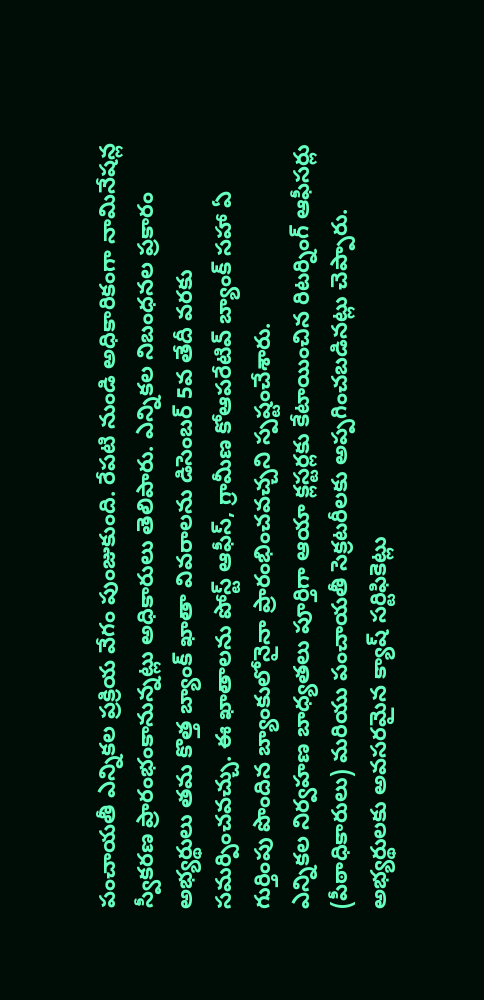పంచాయతీ ఎన్నికల ప్రక్రియ వేగం పుంజుకుంది. రేపటి నుండి అధికారికంగా నామినేషన్ల స్వీకరణ ప్రారంభంకానున్నట్లు అధికారులు తెలిపారు. ఎన్నికల నిబంధనల ప్రకారం అభ్యర్థులు తమ కొత్త బ్యాంక్ ఖాతా వివరాలను డిసెంబర్ 5వ తేదీ వరకు సమర్పించవచ్చు. ఈ ఖాతాలను పోస్ట్ ఆఫీస్, గ్రామీణ కోఆపరేటివ్ బ్యాంక్ సహా ఏ గుర్తింపు పొందిన బ్యాంకులోనైనా ప్రారంభించవచ్చని స్పష్టంచేశారు.
ఎన్నికల నిర్వహణ బాధ్యతలు పూర్తిగా ఆయా క్లస్టర్లకు కేటాయించిన రిటర్నింగ్ ఆఫీసర్లు (పీఠాధికారులు) మరియు పంచాయతీ సెక్రటరీలకు అప్పగించబడినట్లు చెప్పారు. అభ్యర్థులకు అవసరమైన క్యాష్ సర్టిఫికెట్లు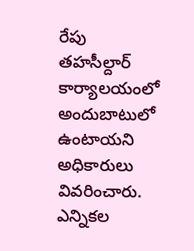రేపు తహసీల్దార్ కార్యాలయంలో అందుబాటులో ఉంటాయని అధికారులు వివరించారు.
ఎన్నికల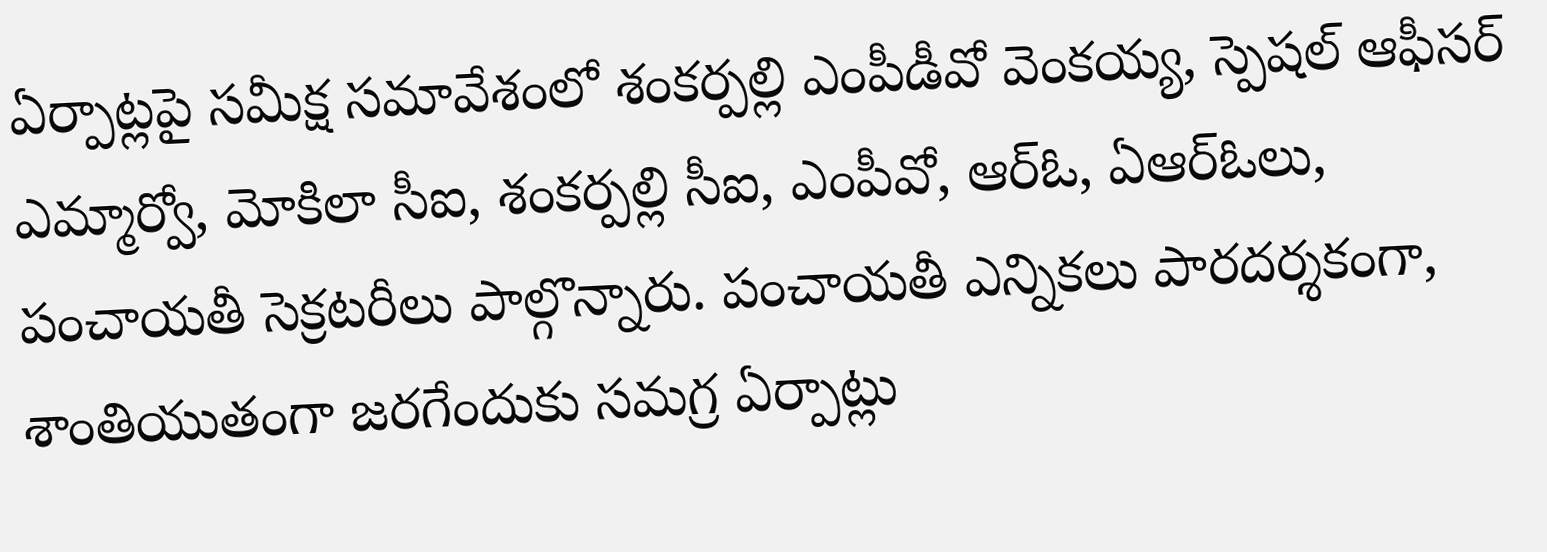ఏర్పాట్లపై సమీక్ష సమావేశంలో శంకర్పల్లి ఎంపీడీవో వెంకయ్య, స్పెషల్ ఆఫీసర్ ఎమ్మార్వో, మోకిలా సీఐ, శంకర్పల్లి సీఐ, ఎంపీవో, ఆర్ఓ, ఏఆర్ఓలు, పంచాయతీ సెక్రటరీలు పాల్గొన్నారు. పంచాయతీ ఎన్నికలు పారదర్శకంగా, శాంతియుతంగా జరగేందుకు సమగ్ర ఏర్పాట్లు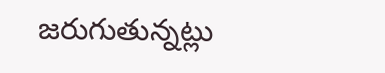జరుగుతున్నట్లు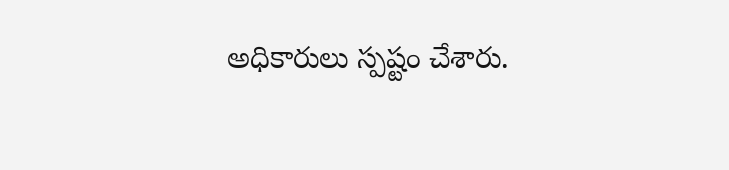అధికారులు స్పష్టం చేశారు.